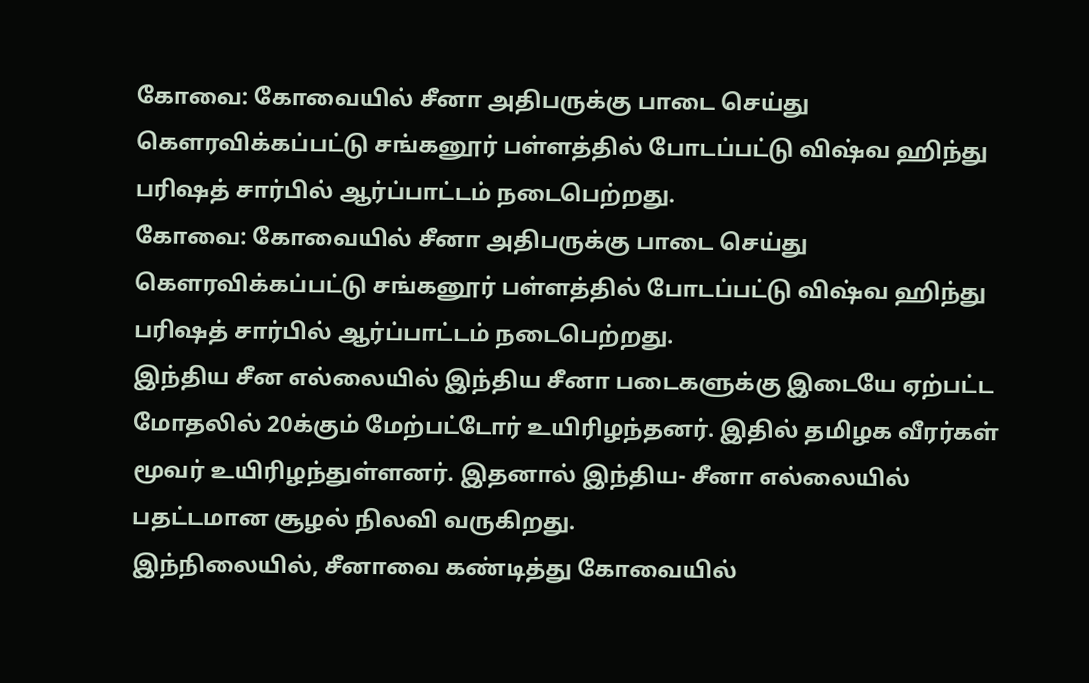கோவை: கோவையில் சீனா அதிபருக்கு பாடை செய்து கௌரவிக்கப்பட்டு சங்கனூர் பள்ளத்தில் போடப்பட்டு விஷ்வ ஹிந்து பரிஷத் சார்பில் ஆர்ப்பாட்டம் நடைபெற்றது.
கோவை: கோவையில் சீனா அதிபருக்கு பாடை செய்து கௌரவிக்கப்பட்டு சங்கனூர் பள்ளத்தில் போடப்பட்டு விஷ்வ ஹிந்து பரிஷத் சார்பில் ஆர்ப்பாட்டம் நடைபெற்றது.
இந்திய சீன எல்லையில் இந்திய சீனா படைகளுக்கு இடையே ஏற்பட்ட மோதலில் 20க்கும் மேற்பட்டோர் உயிரிழந்தனர். இதில் தமிழக வீரர்கள் மூவர் உயிரிழந்துள்ளனர். இதனால் இந்திய- சீனா எல்லையில் பதட்டமான சூழல் நிலவி வருகிறது.
இந்நிலையில், சீனாவை கண்டித்து கோவையில்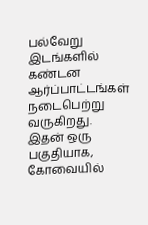பல்வேறு இடங்களில் கண்டன ஆர்ப்பாட்டங்கள் நடைபெற்று வருகிறது. இதன் ஒரு பகுதியாக, கோவையில்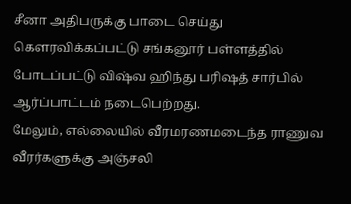சீனா அதிபருக்கு பாடை செய்து கௌரவிக்கப்பட்டு சங்கனூர் பள்ளத்தில் போடப்பட்டு விஷ்வ ஹிந்து பரிஷத் சார்பில் ஆர்ப்பாட்டம் நடைபெற்றது.
மேலும், எல்லையில் வீரமரணமடைந்த ராணுவ வீரர்களுக்கு அஞ்சலி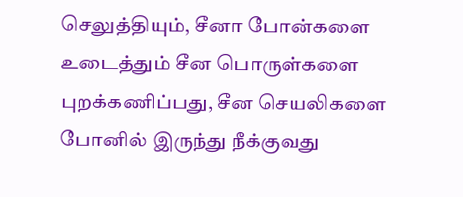செலுத்தியும், சீனா போன்களை உடைத்தும் சீன பொருள்களை புறக்கணிப்பது, சீன செயலிகளை போனில் இருந்து நீக்குவது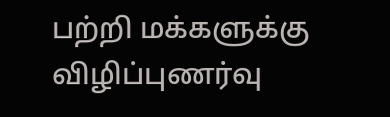பற்றி மக்களுக்கு விழிப்புணர்வு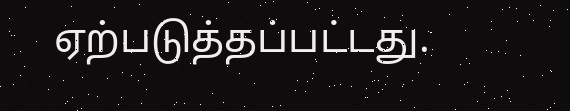ஏற்படுத்தப்பட்டது.